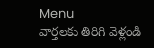Menu
వార్తలకు తిరిగి వెళ్లండి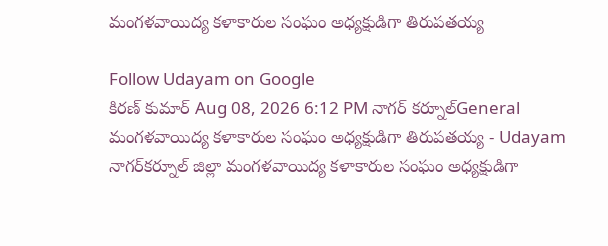మంగళవాయిద్య కళాకారుల సంఘం అధ్యక్షుడిగా తిరుపతయ్య

Follow Udayam on Google
కిరణ్ కుమార్ Aug 08, 2026 6:12 PM నాగర్ కర్నూల్General
మంగళవాయిద్య కళాకారుల సంఘం అధ్యక్షుడిగా తిరుపతయ్య - Udayam
నాగర్‌కర్నూల్‌ జిల్లా మంగళవాయిద్య కళాకారుల సంఘం అధ్యక్షుడిగా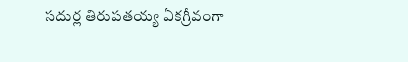సదుర్ల తిరుపతయ్య ఏకగ్రీవంగా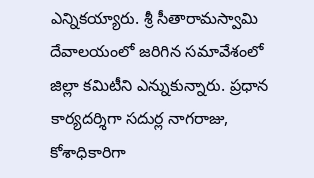ఎన్నికయ్యారు. శ్రీ సీతారామస్వామి దేవాలయంలో జరిగిన సమావేశంలో జిల్లా కమిటీని ఎన్నుకున్నారు. ప్రధాన కార్యదర్శిగా సదుర్ల నాగరాజు, కోశాధికారిగా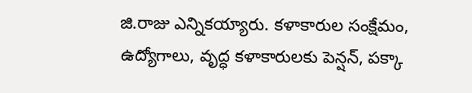జి.రాజు ఎన్నికయ్యారు. కళాకారుల సంక్షేమం, ఉద్యోగాలు, వృద్ధ కళాకారులకు పెన్షన్‌, పక్కా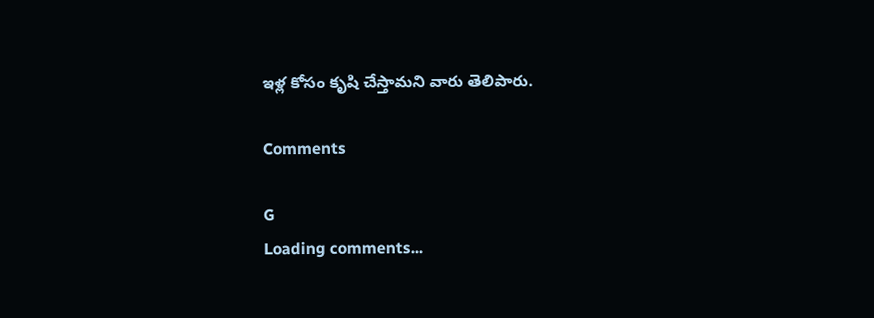ఇళ్ల కోసం కృషి చేస్తామని వారు తెలిపారు.

Comments

G
Loading comments...